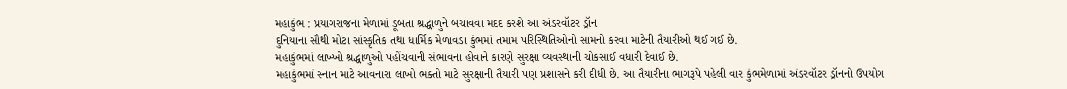મહાકુંભ : પ્રયાગરાજના મેળામાં ડૂબતા શ્રદ્ધાળુને બચાવવા મદદ કરશે આ અંડરવૉટર ડ્રૉન
દુનિયાના સૌથી મોટા સાંસ્કૃતિક તથા ધાર્મિક મેળાવડા કુંભમાં તમામ પરિસ્થિતિઓનો સામનો કરવા માટેની તૈયારીઓ થઈ ગઈ છે.
મહાકુંભમાં લાખ્ખો શ્રદ્ધાળુઓ પહોંચવાની સંભાવના હોવાને કારણે સુરક્ષા વ્યવસ્થાની ચોકસાઈ વધારી દેવાઈ છે.
મહાકુંભમાં સ્નાન માટે આવનારા લાખો ભક્તો માટે સુરક્ષાની તૈયારી પણ પ્રશાસને કરી દીધી છે. આ તૈયારીના ભાગરૂપે પહેલી વાર કુંભમેળામાં અંડરવૉટર ડ્રૉનનો ઉપયોગ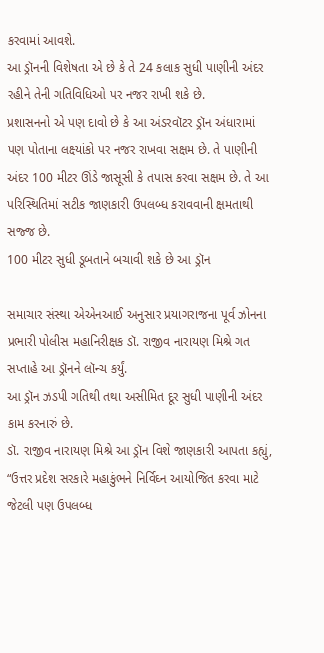કરવામાં આવશે.
આ ડ્રૉનની વિશેષતા એ છે કે તે 24 કલાક સુધી પાણીની અંદર રહીને તેની ગતિવિધિઓ પર નજર રાખી શકે છે.
પ્રશાસનનો એ પણ દાવો છે કે આ અંડરવૉટર ડ્રૉન અંધારામાં પણ પોતાના લક્ષ્યાંકો પર નજર રાખવા સક્ષમ છે. તે પાણીની અંદર 100 મીટર ઊંડે જાસૂસી કે તપાસ કરવા સક્ષમ છે. તે આ પરિસ્થિતિમાં સટીક જાણકારી ઉપલબ્ધ કરાવવાની ક્ષમતાથી સજ્જ છે.
100 મીટર સુધી ડૂબતાને બચાવી શકે છે આ ડ્રૉન

સમાચાર સંસ્થા એએનઆઈ અનુસાર પ્રયાગરાજના પૂર્વ ઝોનના પ્રભારી પોલીસ મહાનિરીક્ષક ડૉ. રાજીવ નારાયણ મિશ્રે ગત સપ્તાહે આ ડ્રૉનને લૉન્ચ કર્યું.
આ ડ્રૉન ઝડપી ગતિથી તથા અસીમિત દૂર સુધી પાણીની અંદર કામ કરનારું છે.
ડૉ. રાજીવ નારાયણ મિશ્રે આ ડ્રૉન વિશે જાણકારી આપતા કહ્યું, “ઉત્તર પ્રદેશ સરકારે મહાકુંભને નિર્વિઘ્ન આયોજિત કરવા માટે જેટલી પણ ઉપલબ્ધ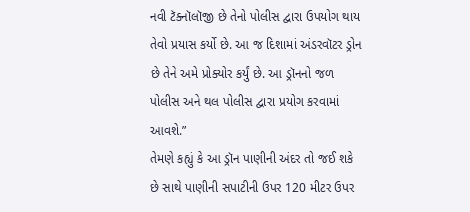નવી ટૅક્નૉલૉજી છે તેનો પોલીસ દ્વારા ઉપયોગ થાય તેવો પ્રયાસ કર્યો છે. આ જ દિશામાં અંડરવૉટર ડ્રોન છે તેને અમે પ્રોક્યોર કર્યું છે. આ ડ્રૉનનો જળ પોલીસ અને થલ પોલીસ દ્વારા પ્રયોગ કરવામાં આવશે.”
તેમણે કહ્યું કે આ ડ્રૉન પાણીની અંદર તો જઈ શકે છે સાથે પાણીની સપાટીની ઉપર 120 મીટર ઉપર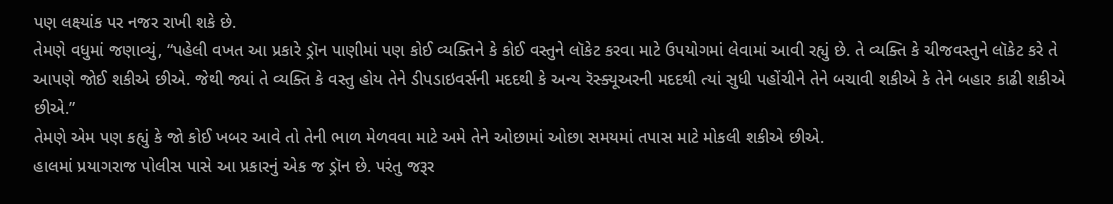પણ લક્ષ્યાંક પર નજર રાખી શકે છે.
તેમણે વધુમાં જણાવ્યું, “પહેલી વખત આ પ્રકારે ડ્રૉન પાણીમાં પણ કોઈ વ્યક્તિને કે કોઈ વસ્તુને લૉકેટ કરવા માટે ઉપયોગમાં લેવામાં આવી રહ્યું છે. તે વ્યક્તિ કે ચીજવસ્તુને લૉકેટ કરે તે આપણે જોઈ શકીએ છીએ. જેથી જ્યાં તે વ્યક્તિ કે વસ્તુ હોય તેને ડીપડાઇવર્સની મદદથી કે અન્ય રૅસ્ક્યૂઅરની મદદથી ત્યાં સુધી પહોંચીને તેને બચાવી શકીએ કે તેને બહાર કાઢી શકીએ છીએ.”
તેમણે એમ પણ કહ્યું કે જો કોઈ ખબર આવે તો તેની ભાળ મેળવવા માટે અમે તેને ઓછામાં ઓછા સમયમાં તપાસ માટે મોકલી શકીએ છીએ.
હાલમાં પ્રયાગરાજ પોલીસ પાસે આ પ્રકારનું એક જ ડ્રૉન છે. પરંતુ જરૂર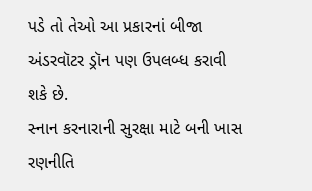પડે તો તેઓ આ પ્રકારનાં બીજા અંડરવૉટર ડ્રૉન પણ ઉપલબ્ધ કરાવી શકે છે.
સ્નાન કરનારાની સુરક્ષા માટે બની ખાસ રણનીતિ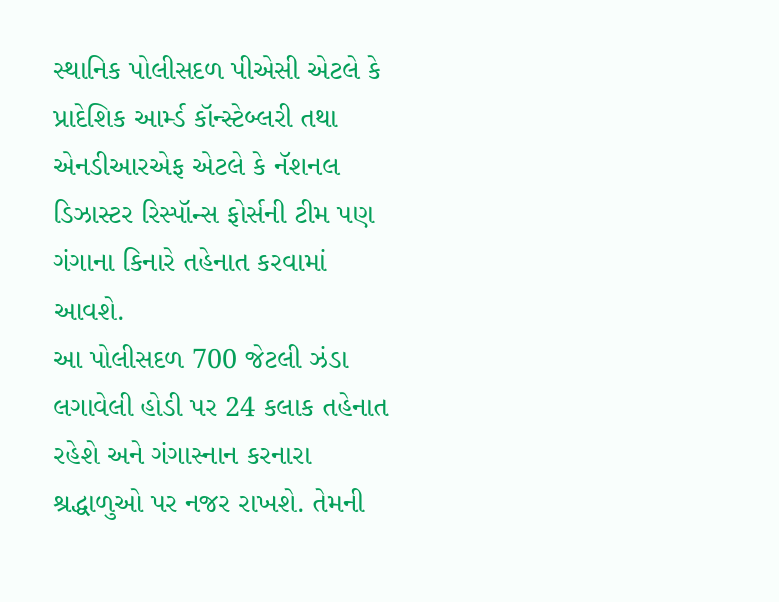સ્થાનિક પોલીસદળ પીએસી એટલે કે પ્રાદેશિક આર્મ્ડ કૉન્સ્ટેબ્લરી તથા એનડીઆરએફ એટલે કે નૅશનલ ડિઝાસ્ટર રિસ્પૉન્સ ફોર્સની ટીમ પણ ગંગાના કિનારે તહેનાત કરવામાં આવશે.
આ પોલીસદળ 700 જેટલી ઝંડા લગાવેલી હોડી પર 24 કલાક તહેનાત રહેશે અને ગંગાસ્નાન કરનારા શ્રદ્ધાળુઓ પર નજર રાખશે. તેમની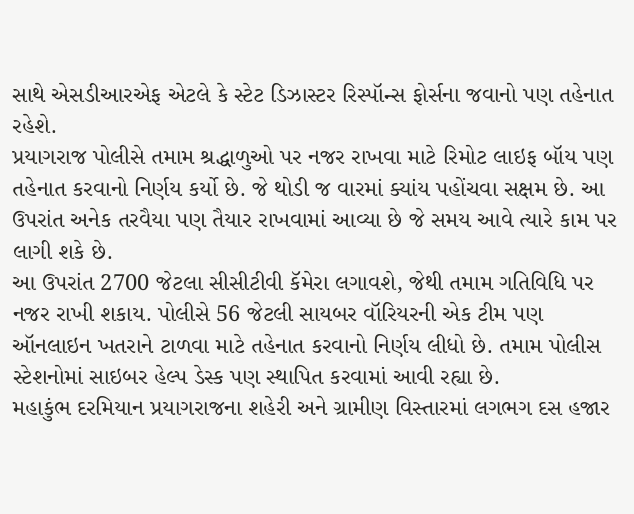સાથે એસડીઆરએફ એટલે કે સ્ટેટ ડિઝાસ્ટર રિસ્પૉન્સ ફોર્સના જવાનો પણ તહેનાત રહેશે.
પ્રયાગરાજ પોલીસે તમામ શ્રદ્ધાળુઓ પર નજર રાખવા માટે રિમોટ લાઇફ બૉય પણ તહેનાત કરવાનો નિર્ણય કર્યો છે. જે થોડી જ વારમાં ક્યાંય પહોંચવા સક્ષમ છે. આ ઉપરાંત અનેક તરવૈયા પણ તૈયાર રાખવામાં આવ્યા છે જે સમય આવે ત્યારે કામ પર લાગી શકે છે.
આ ઉપરાંત 2700 જેટલા સીસીટીવી કૅમેરા લગાવશે, જેથી તમામ ગતિવિધિ પર નજર રાખી શકાય. પોલીસે 56 જેટલી સાયબર વૉરિયરની એક ટીમ પણ ઑનલાઇન ખતરાને ટાળવા માટે તહેનાત કરવાનો નિર્ણય લીધો છે. તમામ પોલીસ સ્ટેશનોમાં સાઇબર હેલ્પ ડેસ્ક પણ સ્થાપિત કરવામાં આવી રહ્યા છે.
મહાકુંભ દરમિયાન પ્રયાગરાજના શહેરી અને ગ્રામીણ વિસ્તારમાં લગભગ દસ હજાર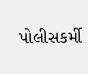પોલીસકર્મી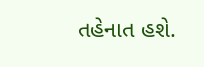તહેનાત હશે.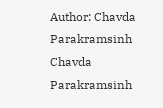Author: Chavda Parakramsinh
Chavda Parakramsinh